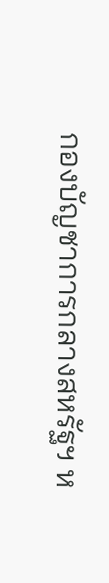กองบัญชาการกลางสหรัฐฯ ห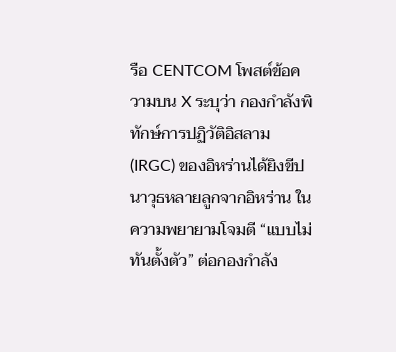รือ CENTCOM โพสต์ข้อความบน X ระบุว่า กองกำลังพิทักษ์การปฏิวัติอิสลาม (IRGC) ของอิหร่านได้ยิงขีปนาวุธหลายลูกจากอิหร่าน ในความพยายามโจมตี “แบบไม่ทันตั้งตัว” ต่อกองกำลัง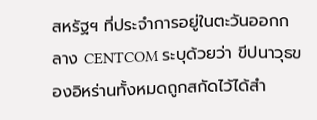สหรัฐฯ ที่ประจำการอยู่ในตะวันออกกลาง CENTCOM ระบุด้วยว่า ขีปนาวุธของอิหร่านทั้งหมดถูกสกัดไว้ได้สำ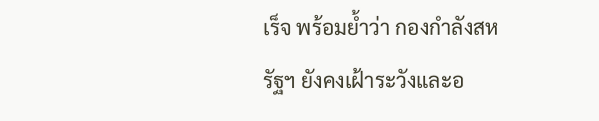เร็จ พร้อมย้ำว่า กองกำลังสหรัฐฯ ยังคงเฝ้าระวังและอ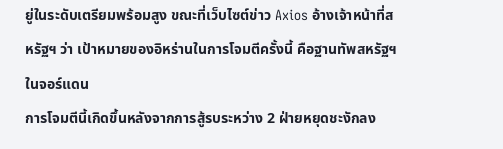ยู่ในระดับเตรียมพร้อมสูง ขณะที่เว็บไซต์ข่าว Axios อ้างเจ้าหน้าที่สหรัฐฯ ว่า เป้าหมายของอิหร่านในการโจมตีครั้งนี้ คือฐานทัพสหรัฐฯ ในจอร์แดน
การโจมตีนี้เกิดขึ้นหลังจากการสู้รบระหว่าง 2 ฝ่ายหยุดชะงักลง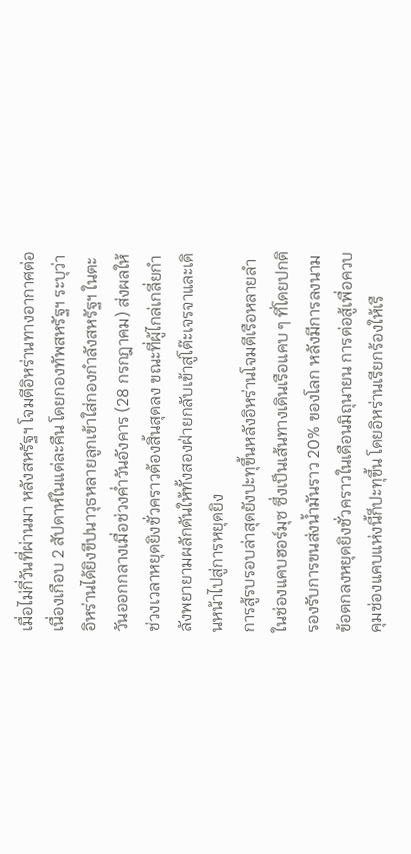เมื่อไม่กี่วันที่ผ่านมา หลังสหรัฐฯ โจมตีอิหร่านทางอากาศต่อเนื่องเกือบ 2 สัปดาห์ในแต่ละคืน โดยกองทัพสหรัฐฯ ระบุว่า อิหร่านได้ยิงขีปนาวุธหลายลูกเข้าใส่กองกำลังสหรัฐฯ ในตะวันออกกลางเมื่อช่วงค่ำวันอังคาร (28 กรกฎาคม) ส่งผลให้ช่วงเวลาหยุดยิงชั่วคราวต้องสิ้นสุดลง ขณะที่ผู้ไกล่เกลี่ยกำลังพยายามผลักดันให้ทั้งสองฝ่ายกลับเข้าสู่โต๊ะเจรจาและเดินหน้าไปสู่การหยุดยิง
การสู้รบรอบล่าสุดยังปะทุขึ้นหลังอิหร่านโจมตีเรือหลายลำในช่องแคบฮอร์มุซ ซึ่งเป็นเส้นทางเดินเรือแคบ ๆ ที่โดยปกติรองรับการขนส่งน้ำมันราว 20% ของโลก หลังมีการลงนามข้อตกลงหยุดยิงชั่วคราวในเดือนมิถุนายน การต่อสู้เพื่อควบคุมช่องแคบแห่งนี้ก็ปะทุขึ้น โดยอิหร่านเรียกร้องให้เรื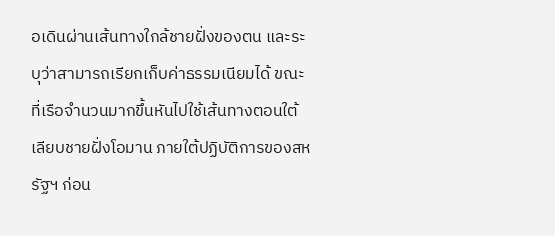อเดินผ่านเส้นทางใกล้ชายฝั่งของตน และระบุว่าสามารถเรียกเก็บค่าธรรมเนียมได้ ขณะที่เรือจำนวนมากขึ้นหันไปใช้เส้นทางตอนใต้เลียบชายฝั่งโอมาน ภายใต้ปฏิบัติการของสหรัฐฯ ก่อน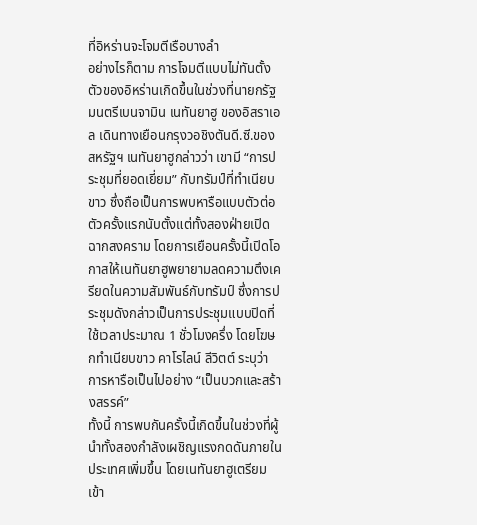ที่อิหร่านจะโจมตีเรือบางลำ
อย่างไรก็ตาม การโจมตีแบบไม่ทันตั้งตัวของอิหร่านเกิดขึ้นในช่วงที่นายกรัฐมนตรีเบนจามิน เนทันยาฮู ของอิสราเอล เดินทางเยือนกรุงวอชิงตันดี.ซี.ของสหรัฐฯ เนทันยาฮูกล่าวว่า เขามี “การประชุมที่ยอดเยี่ยม” กับทรัมป์ที่ทำเนียบขาว ซึ่งถือเป็นการพบหารือแบบตัวต่อตัวครั้งแรกนับตั้งแต่ทั้งสองฝ่ายเปิดฉากสงคราม โดยการเยือนครั้งนี้เปิดโอกาสให้เนทันยาฮูพยายามลดความตึงเครียดในความสัมพันธ์กับทรัมป์ ซึ่งการประชุมดังกล่าวเป็นการประชุมแบบปิดที่ใช้เวลาประมาณ 1 ชั่วโมงครึ่ง โดยโฆษกทำเนียบขาว คาโรไลน์ ลีวิตต์ ระบุว่า การหารือเป็นไปอย่าง “เป็นบวกและสร้างสรรค์”
ทั้งนี้ การพบกันครั้งนี้เกิดขึ้นในช่วงที่ผู้นำทั้งสองกำลังเผชิญแรงกดดันภายในประเทศเพิ่มขึ้น โดยเนทันยาฮูเตรียมเข้า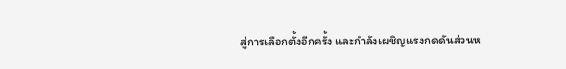สู่การเลือกตั้งอีกครั้ง และกำลังเผชิญแรงกดดันส่วนห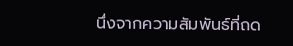นึ่งจากความสัมพันธ์ที่ถด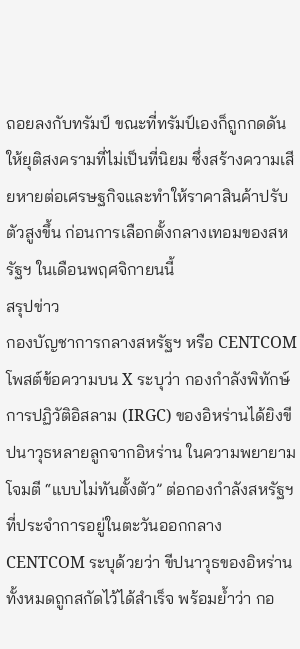ถอยลงกับทรัมป์ ขณะที่ทรัมป์เองก็ถูกกดดันให้ยุติสงครามที่ไม่เป็นที่นิยม ซึ่งสร้างความเสียหายต่อเศรษฐกิจและทำให้ราคาสินค้าปรับตัวสูงขึ้น ก่อนการเลือกตั้งกลางเทอมของสหรัฐฯ ในเดือนพฤศจิกายนนี้
สรุปข่าว
กองบัญชาการกลางสหรัฐฯ หรือ CENTCOM โพสต์ข้อความบน X ระบุว่า กองกำลังพิทักษ์การปฏิวัติอิสลาม (IRGC) ของอิหร่านได้ยิงขีปนาวุธหลายลูกจากอิหร่าน ในความพยายามโจมตี “แบบไม่ทันตั้งตัว” ต่อกองกำลังสหรัฐฯ ที่ประจำการอยู่ในตะวันออกกลาง CENTCOM ระบุด้วยว่า ขีปนาวุธของอิหร่านทั้งหมดถูกสกัดไว้ได้สำเร็จ พร้อมย้ำว่า กอ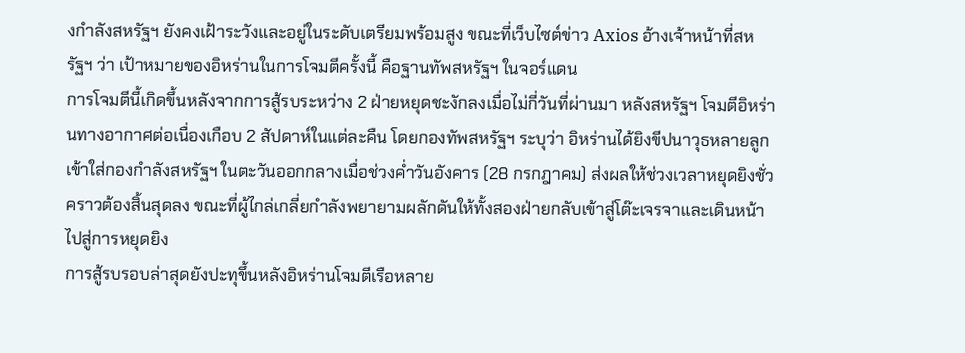งกำลังสหรัฐฯ ยังคงเฝ้าระวังและอยู่ในระดับเตรียมพร้อมสูง ขณะที่เว็บไซต์ข่าว Axios อ้างเจ้าหน้าที่สหรัฐฯ ว่า เป้าหมายของอิหร่านในการโจมตีครั้งนี้ คือฐานทัพสหรัฐฯ ในจอร์แดน
การโจมตีนี้เกิดขึ้นหลังจากการสู้รบระหว่าง 2 ฝ่ายหยุดชะงักลงเมื่อไม่กี่วันที่ผ่านมา หลังสหรัฐฯ โจมตีอิหร่านทางอากาศต่อเนื่องเกือบ 2 สัปดาห์ในแต่ละคืน โดยกองทัพสหรัฐฯ ระบุว่า อิหร่านได้ยิงขีปนาวุธหลายลูกเข้าใส่กองกำลังสหรัฐฯ ในตะวันออกกลางเมื่อช่วงค่ำวันอังคาร (28 กรกฎาคม) ส่งผลให้ช่วงเวลาหยุดยิงชั่วคราวต้องสิ้นสุดลง ขณะที่ผู้ไกล่เกลี่ยกำลังพยายามผลักดันให้ทั้งสองฝ่ายกลับเข้าสู่โต๊ะเจรจาและเดินหน้าไปสู่การหยุดยิง
การสู้รบรอบล่าสุดยังปะทุขึ้นหลังอิหร่านโจมตีเรือหลาย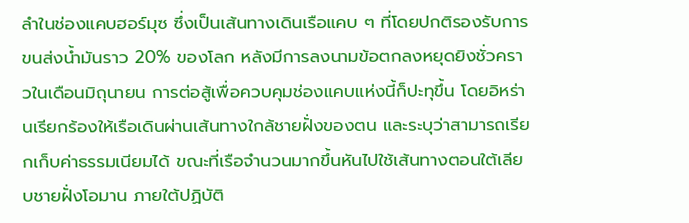ลำในช่องแคบฮอร์มุซ ซึ่งเป็นเส้นทางเดินเรือแคบ ๆ ที่โดยปกติรองรับการขนส่งน้ำมันราว 20% ของโลก หลังมีการลงนามข้อตกลงหยุดยิงชั่วคราวในเดือนมิถุนายน การต่อสู้เพื่อควบคุมช่องแคบแห่งนี้ก็ปะทุขึ้น โดยอิหร่านเรียกร้องให้เรือเดินผ่านเส้นทางใกล้ชายฝั่งของตน และระบุว่าสามารถเรียกเก็บค่าธรรมเนียมได้ ขณะที่เรือจำนวนมากขึ้นหันไปใช้เส้นทางตอนใต้เลียบชายฝั่งโอมาน ภายใต้ปฏิบัติ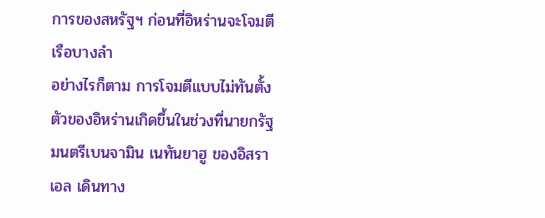การของสหรัฐฯ ก่อนที่อิหร่านจะโจมตีเรือบางลำ
อย่างไรก็ตาม การโจมตีแบบไม่ทันตั้งตัวของอิหร่านเกิดขึ้นในช่วงที่นายกรัฐมนตรีเบนจามิน เนทันยาฮู ของอิสราเอล เดินทาง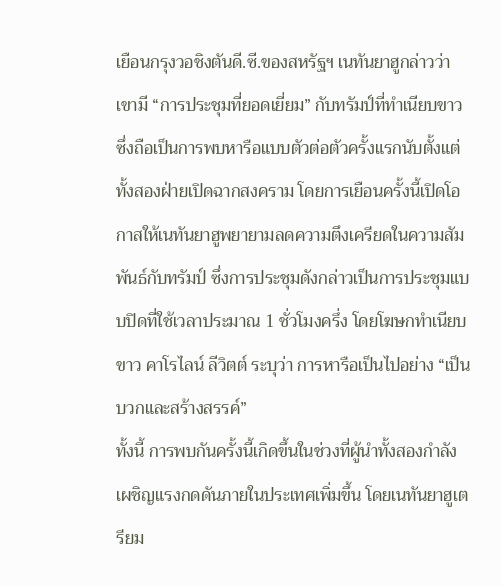เยือนกรุงวอชิงตันดี.ซี.ของสหรัฐฯ เนทันยาฮูกล่าวว่า เขามี “การประชุมที่ยอดเยี่ยม” กับทรัมป์ที่ทำเนียบขาว ซึ่งถือเป็นการพบหารือแบบตัวต่อตัวครั้งแรกนับตั้งแต่ทั้งสองฝ่ายเปิดฉากสงคราม โดยการเยือนครั้งนี้เปิดโอกาสให้เนทันยาฮูพยายามลดความตึงเครียดในความสัมพันธ์กับทรัมป์ ซึ่งการประชุมดังกล่าวเป็นการประชุมแบบปิดที่ใช้เวลาประมาณ 1 ชั่วโมงครึ่ง โดยโฆษกทำเนียบขาว คาโรไลน์ ลีวิตต์ ระบุว่า การหารือเป็นไปอย่าง “เป็นบวกและสร้างสรรค์”
ทั้งนี้ การพบกันครั้งนี้เกิดขึ้นในช่วงที่ผู้นำทั้งสองกำลังเผชิญแรงกดดันภายในประเทศเพิ่มขึ้น โดยเนทันยาฮูเตรียม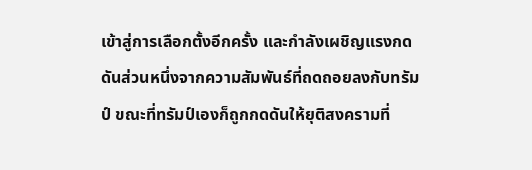เข้าสู่การเลือกตั้งอีกครั้ง และกำลังเผชิญแรงกดดันส่วนหนึ่งจากความสัมพันธ์ที่ถดถอยลงกับทรัมป์ ขณะที่ทรัมป์เองก็ถูกกดดันให้ยุติสงครามที่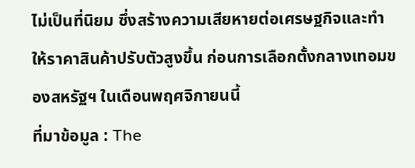ไม่เป็นที่นิยม ซึ่งสร้างความเสียหายต่อเศรษฐกิจและทำให้ราคาสินค้าปรับตัวสูงขึ้น ก่อนการเลือกตั้งกลางเทอมของสหรัฐฯ ในเดือนพฤศจิกายนนี้
ที่มาข้อมูล : The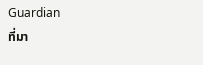Guardian
ที่มา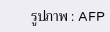รูปภาพ : AFP